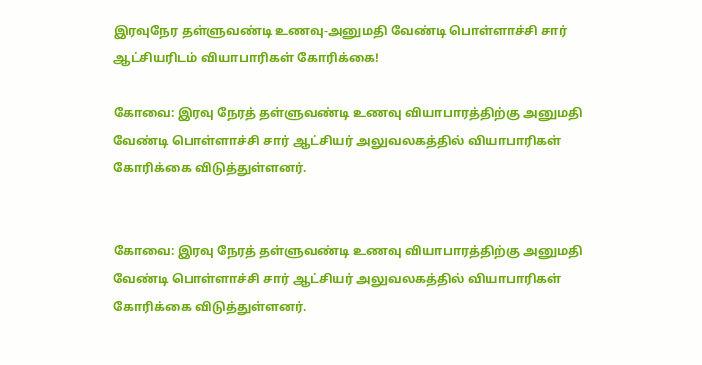இரவுநேர தள்ளுவண்டி உணவு-அனுமதி வேண்டி பொள்ளாச்சி சார் ஆட்சியரிடம் வியாபாரிகள் கோரிக்கை!

கோவை: இரவு நேரத் தள்ளுவண்டி உணவு வியாபாரத்திற்கு அனுமதி வேண்டி பொள்ளாச்சி சார் ஆட்சியர் அலுவலகத்தில் வியாபாரிகள் கோரிக்கை விடுத்துள்ளனர்.


கோவை: இரவு நேரத் தள்ளுவண்டி உணவு வியாபாரத்திற்கு அனுமதி வேண்டி பொள்ளாச்சி சார் ஆட்சியர் அலுவலகத்தில் வியாபாரிகள் கோரிக்கை விடுத்துள்ளனர்.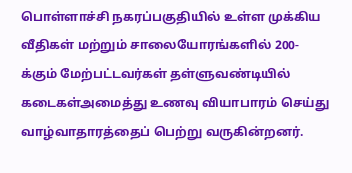பொள்ளாச்சி நகரப்பகுதியில் உள்ள முக்கிய வீதிகள் மற்றும் சாலையோரங்களில் 200-க்கும் மேற்பட்டவர்கள் தள்ளுவண்டியில் கடைகள்அமைத்து உணவு வியாபாரம் செய்து வாழ்வாதாரத்தைப் பெற்று வருகின்றனர்.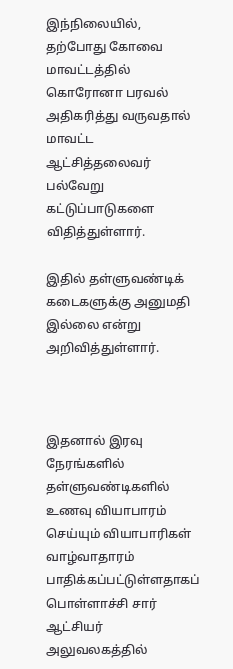இந்நிலையில், தற்போது கோவை மாவட்டத்தில் கொரோனா பரவல் அதிகரித்து வருவதால் மாவட்ட ஆட்சித்தலைவர் பல்வேறு கட்டுப்பாடுகளை விதித்துள்ளார்.

இதில் தள்ளுவண்டிக் கடைகளுக்கு அனுமதி இல்லை என்று அறிவித்துள்ளார்.



இதனால் இரவு நேரங்களில் தள்ளுவண்டிகளில் உணவு வியாபாரம் செய்யும் வியாபாரிகள் வாழ்வாதாரம் பாதிக்கப்பட்டுள்ளதாகப் பொள்ளாச்சி சார் ஆட்சியர் அலுவலகத்தில்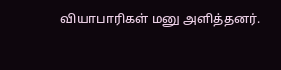வியாபாரிகள் மனு அளித்தனர்.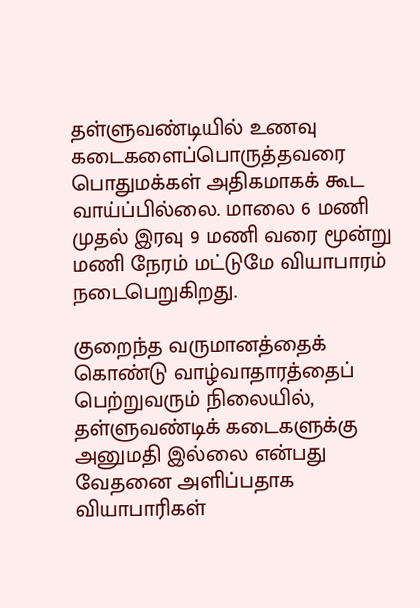தள்ளுவண்டியில் உணவு கடைகளைப்பொருத்தவரை பொதுமக்கள் அதிகமாகக் கூட வாய்ப்பில்லை. மாலை 6 மணி முதல் இரவு 9 மணி வரை மூன்று மணி நேரம் மட்டுமே வியாபாரம் நடைபெறுகிறது.

குறைந்த வருமானத்தைக் கொண்டு வாழ்வாதாரத்தைப் பெற்றுவரும் நிலையில், தள்ளுவண்டிக் கடைகளுக்கு அனுமதி இல்லை என்பது வேதனை அளிப்பதாக வியாபாரிகள்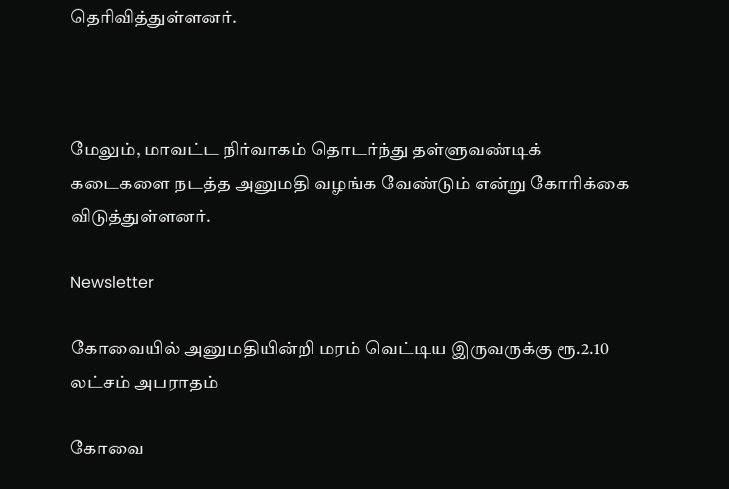தெரிவித்துள்ளனர்.



மேலும், மாவட்ட நிர்வாகம் தொடர்ந்து தள்ளுவண்டிக் கடைகளை நடத்த அனுமதி வழங்க வேண்டும் என்று கோரிக்கை விடுத்துள்ளனர்.

Newsletter

கோவையில் அனுமதியின்றி மரம் வெட்டிய இருவருக்கு ரூ.2.10 லட்சம் அபராதம்

கோவை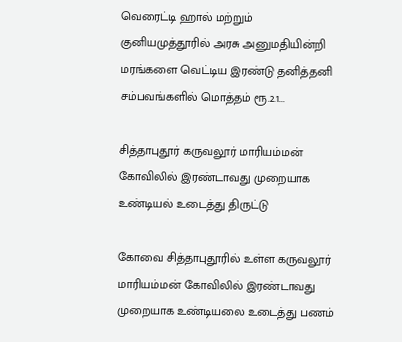வெரைட்டி ஹால் மற்றும் குனியமுத்தூரில் அரசு அனுமதியின்றி மரங்களை வெட்டிய இரண்டு தனித்தனி சம்பவங்களில் மொத்தம் ரூ.2.1...

சித்தாபுதூர் கருவலூர் மாரியம்மன் கோவிலில் இரண்டாவது முறையாக உண்டியல் உடைத்து திருட்டு

கோவை சித்தாபுதூரில் உள்ள கருவலூர் மாரியம்மன் கோவிலில் இரண்டாவது முறையாக உண்டியலை உடைத்து பணம்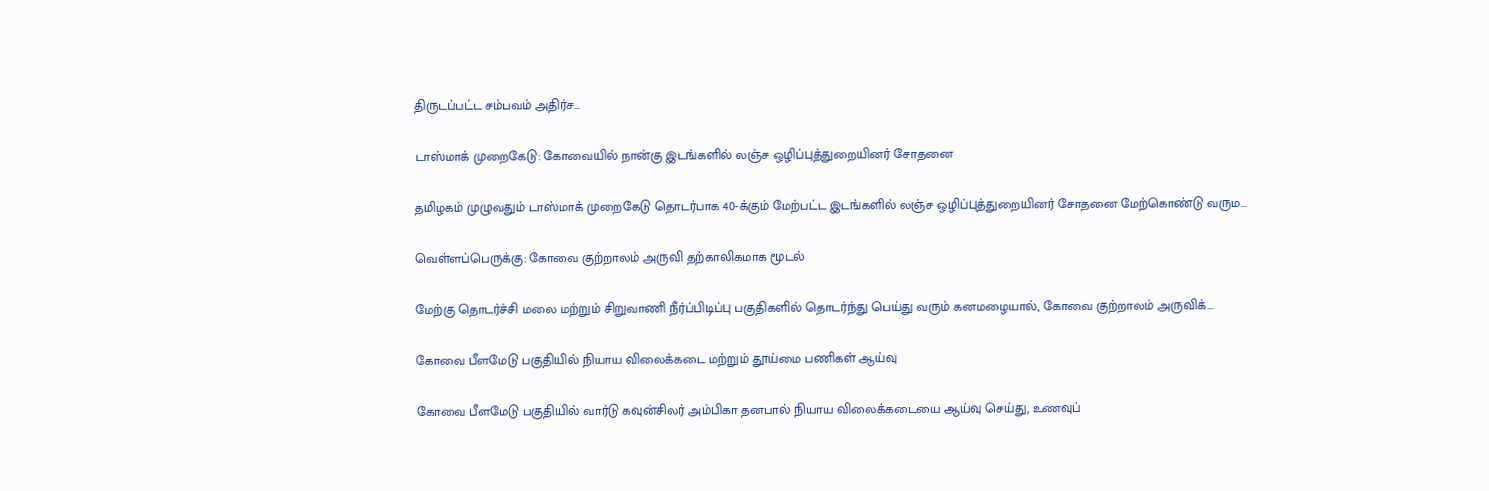திருடப்பட்ட சம்பவம் அதிர்ச...

டாஸ்மாக் முறைகேடு: கோவையில் நான்கு இடங்களில் லஞ்ச ஒழிப்புத்துறையினர் சோதனை

தமிழகம் முழுவதும் டாஸ்மாக் முறைகேடு தொடர்பாக 40-க்கும் மேற்பட்ட இடங்களில் லஞ்ச ஒழிப்புத்துறையினர் சோதனை மேற்கொண்டு வரும...

வெள்ளப்பெருக்கு: கோவை குற்றாலம் அருவி தற்காலிகமாக மூடல்

மேற்கு தொடர்ச்சி மலை மற்றும் சிறுவாணி நீர்ப்பிடிப்பு பகுதிகளில் தொடர்ந்து பெய்து வரும் கனமழையால், கோவை குற்றாலம் அருவிக்...

கோவை பீளமேடு பகுதியில் நியாய விலைக்கடை மற்றும் தூய்மை பணிகள் ஆய்வு

கோவை பீளமேடு பகுதியில் வார்டு கவுன்சிலர் அம்பிகா தனபால் நியாய விலைக்கடையை ஆய்வு செய்து, உணவுப்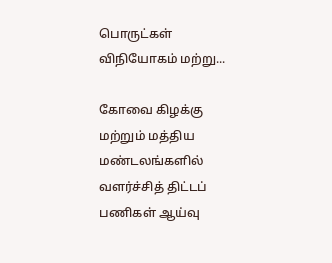பொருட்கள் விநியோகம் மற்று...

கோவை கிழக்கு மற்றும் மத்திய மண்டலங்களில் வளர்ச்சித் திட்டப் பணிகள் ஆய்வு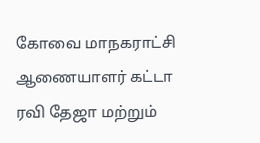கோவை மாநகராட்சி ஆணையாளர் கட்டா ரவி தேஜா மற்றும்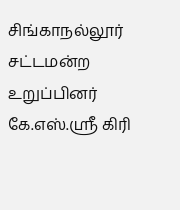சிங்காநல்லூர் சட்டமன்ற உறுப்பினர் கே.எஸ்.ஸ்ரீ கிரி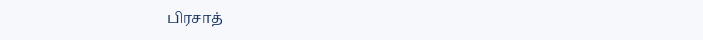பிரசாத்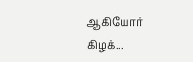ஆகியோர் கிழக்...